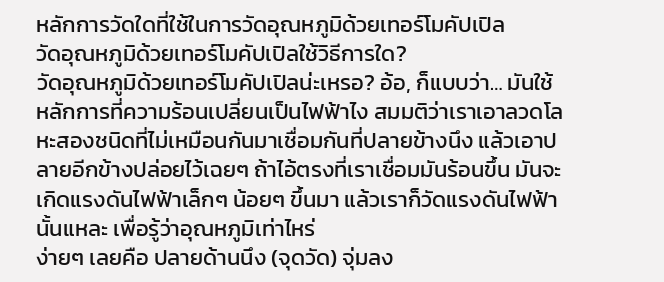หลักการวัดใดที่ใช้ในการวัดอุณหภูมิด้วยเทอร์โมคัปเปิล
วัดอุณหภูมิด้วยเทอร์โมคัปเปิลใช้วิธีการใด?
วัดอุณหภูมิด้วยเทอร์โมคัปเปิลน่ะเหรอ? อ้อ, ก็แบบว่า… มันใช้หลักการที่ความร้อนเปลี่ยนเป็นไฟฟ้าไง สมมติว่าเราเอาลวดโลหะสองชนิดที่ไม่เหมือนกันมาเชื่อมกันที่ปลายข้างนึง แล้วเอาปลายอีกข้างปล่อยไว้เฉยๆ ถ้าไอ้ตรงที่เราเชื่อมมันร้อนขึ้น มันจะเกิดแรงดันไฟฟ้าเล็กๆ น้อยๆ ขึ้นมา แล้วเราก็วัดแรงดันไฟฟ้านั้นแหละ เพื่อรู้ว่าอุณหภูมิเท่าไหร่
ง่ายๆ เลยคือ ปลายด้านนึง (จุดวัด) จุ่มลง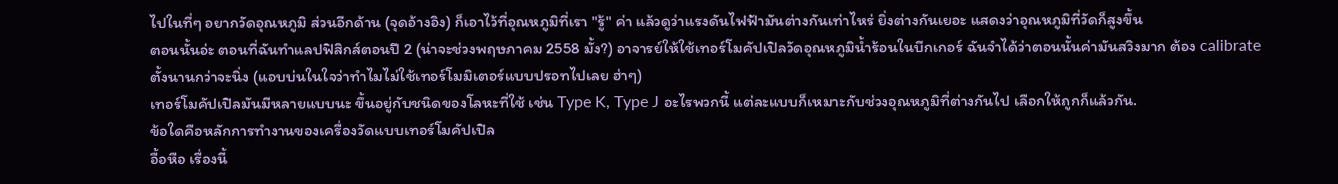ไปในที่ๆ อยากวัดอุณหภูมิ ส่วนอีกด้าน (จุดอ้างอิง) ก็เอาไว้ที่อุณหภูมิที่เรา "รู้" ค่า แล้วดูว่าแรงดันไฟฟ้ามันต่างกันเท่าไหร่ ยิ่งต่างกันเยอะ แสดงว่าอุณหภูมิที่วัดก็สูงขึ้น
ตอนนั้นอ่ะ ตอนที่ฉันทำแลปฟิสิกส์ตอนปี 2 (น่าจะช่วงพฤษภาคม 2558 มั้ง?) อาจารย์ให้ใช้เทอร์โมคัปเปิลวัดอุณหภูมิน้ำร้อนในบีกเกอร์ ฉันจำได้ว่าตอนนั้นค่ามันสวิงมาก ต้อง calibrate ตั้งนานกว่าจะนิ่ง (แอบบ่นในใจว่าทำไมไม่ใช้เทอร์โมมิเตอร์แบบปรอทไปเลย ฮ่าๆ)
เทอร์โมคัปเปิลมันมีหลายแบบนะ ขึ้นอยู่กับชนิดของโลหะที่ใช้ เช่น Type K, Type J อะไรพวกนี้ แต่ละแบบก็เหมาะกับช่วงอุณหภูมิที่ต่างกันไป เลือกให้ถูกก็แล้วกัน.
ข้อใดคือหลักการทำงานของเครื่องวัดแบบเทอร์โมคัปเปิล
อื้อหือ เรื่องนี้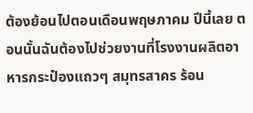ต้องย้อนไปตอนเดือนพฤษภาคม ปีนี้เลย ตอนนั้นฉันต้องไปช่วยงานที่โรงงานผลิตอาหารกระป๋องแถวๆ สมุทรสาคร ร้อน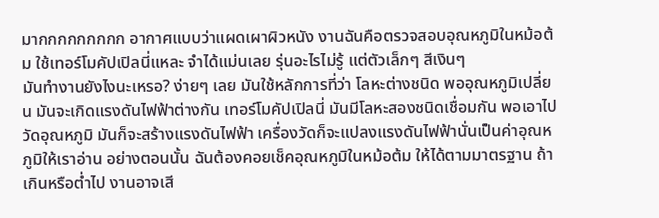มากกกกกกกกก อากาศแบบว่าแผดเผาผิวหนัง งานฉันคือตรวจสอบอุณหภูมิในหม้อต้ม ใช้เทอร์โมคัปเปิลนี่แหละ จำได้แม่นเลย รุ่นอะไรไม่รู้ แต่ตัวเล็กๆ สีเงินๆ
มันทำงานยังไงนะเหรอ? ง่ายๆ เลย มันใช้หลักการที่ว่า โลหะต่างชนิด พออุณหภูมิเปลี่ยน มันจะเกิดแรงดันไฟฟ้าต่างกัน เทอร์โมคัปเปิลนี่ มันมีโลหะสองชนิดเชื่อมกัน พอเอาไปวัดอุณหภูมิ มันก็จะสร้างแรงดันไฟฟ้า เครื่องวัดก็จะแปลงแรงดันไฟฟ้านั่นเป็นค่าอุณหภูมิให้เราอ่าน อย่างตอนนั้น ฉันต้องคอยเช็คอุณหภูมิในหม้อต้ม ให้ได้ตามมาตรฐาน ถ้าเกินหรือต่ำไป งานอาจเสี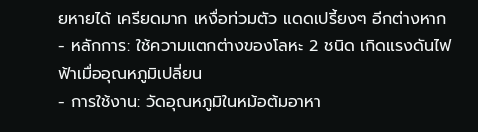ยหายได้ เครียดมาก เหงื่อท่วมตัว แดดเปรี้ยงๆ อีกต่างหาก
- หลักการ: ใช้ความแตกต่างของโลหะ 2 ชนิด เกิดแรงดันไฟฟ้าเมื่ออุณหภูมิเปลี่ยน
- การใช้งาน: วัดอุณหภูมิในหม้อต้มอาหา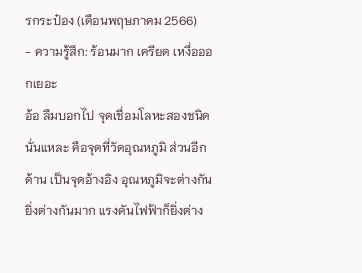รกระป๋อง (เดือนพฤษภาคม 2566)
- ความรู้สึก: ร้อนมาก เครียด เหงื่อออกเยอะ
อ้อ ลืมบอกไป จุดเชื่อมโลหะสองชนิดนั่นแหละ คือจุดที่วัดอุณหภูมิ ส่วนอีกด้าน เป็นจุดอ้างอิง อุณหภูมิจะต่างกัน ยิ่งต่างกันมาก แรงดันไฟฟ้าก็ยิ่งต่าง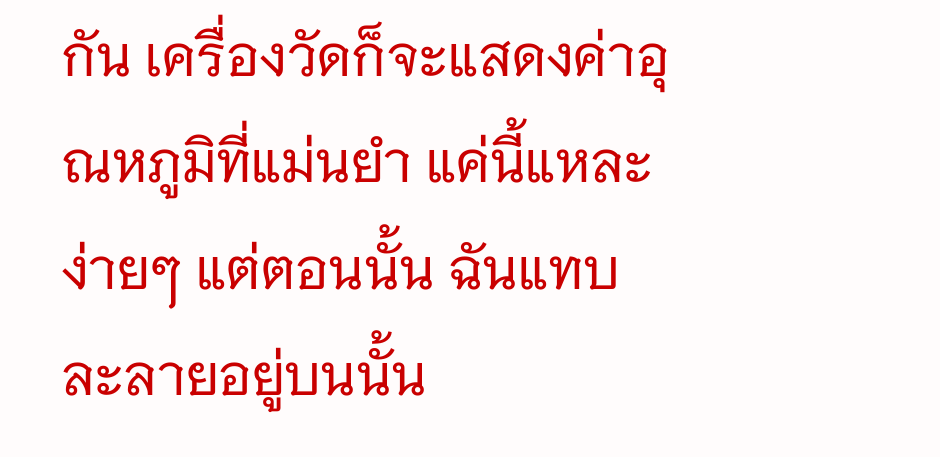กัน เครื่องวัดก็จะแสดงค่าอุณหภูมิที่แม่นยำ แค่นี้แหละ ง่ายๆ แต่ตอนนั้น ฉันแทบละลายอยู่บนนั้น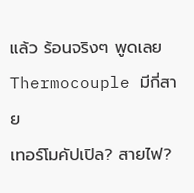แล้ว ร้อนจริงๆ พูดเลย
Thermocouple มีกี่สาย
เทอร์โมคัปเปิล? สายไฟ?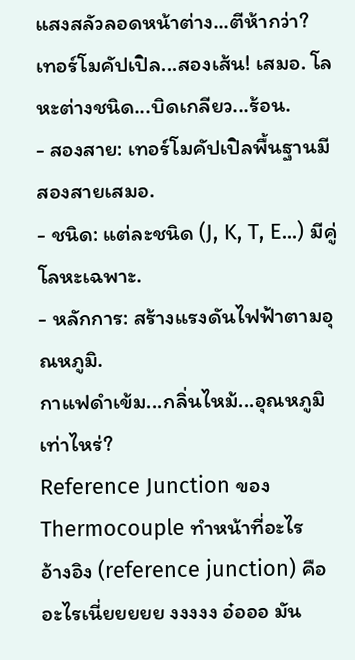แสงสลัวลอดหน้าต่าง...ตีห้ากว่า?
เทอร์โมคัปเปิล...สองเส้น! เสมอ. โลหะต่างชนิด...บิดเกลียว...ร้อน.
- สองสาย: เทอร์โมคัปเปิลพื้นฐานมีสองสายเสมอ.
- ชนิด: แต่ละชนิด (J, K, T, E...) มีคู่โลหะเฉพาะ.
- หลักการ: สร้างแรงดันไฟฟ้าตามอุณหภูมิ.
กาแฟดำเข้ม...กลิ่นไหม้...อุณหภูมิเท่าไหร่?
Reference Junction ของ Thermocouple ทำหน้าที่อะไร
อ้างอิง (reference junction) คืออะไรเนี่ยยยยย งงงงง อ๋อออ มัน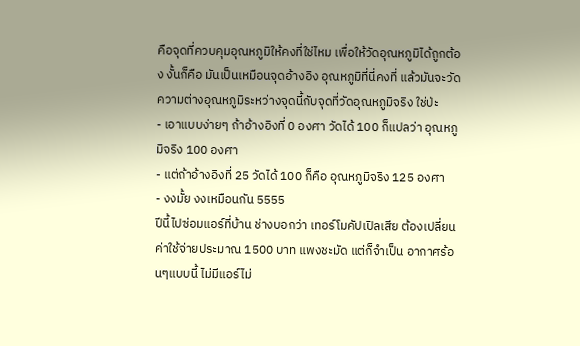คือจุดที่ควบคุมอุณหภูมิให้คงที่ใช่ไหม เพื่อให้วัดอุณหภูมิได้ถูกต้อง งั้นก็คือ มันเป็นเหมือนจุดอ้างอิง อุณหภูมิที่นี่คงที่ แล้วมันจะวัดความต่างอุณหภูมิระหว่างจุดนี้กับจุดที่วัดอุณหภูมิจริง ใช่ป่ะ
- เอาแบบง่ายๆ ถ้าอ้างอิงที่ 0 องศา วัดได้ 100 ก็แปลว่า อุณหภูมิจริง 100 องศา
- แต่ถ้าอ้างอิงที่ 25 วัดได้ 100 ก็คือ อุณหภูมิจริง 125 องศา
- งงมั้ย งงเหมือนกัน 5555
ปีนี้ไปซ่อมแอร์ที่บ้าน ช่างบอกว่า เทอร์โมคัปเปิลเสีย ต้องเปลี่ยน ค่าใช้จ่ายประมาณ 1500 บาท แพงชะมัด แต่ก็จำเป็น อากาศร้อนๆแบบนี้ ไม่มีแอร์ไม่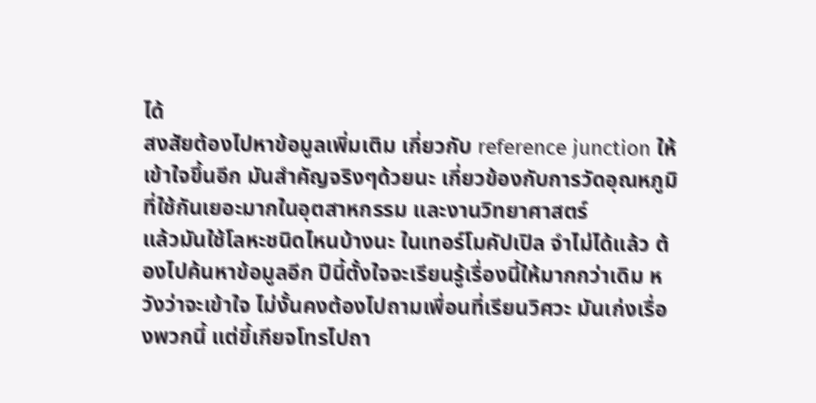ได้
สงสัยต้องไปหาข้อมูลเพิ่มเติม เกี่ยวกับ reference junction ให้เข้าใจขึ้นอีก มันสำคัญจริงๆด้วยนะ เกี่ยวข้องกับการวัดอุณหภูมิ ที่ใช้กันเยอะมากในอุตสาหกรรม และงานวิทยาศาสตร์
แล้วมันใช้โลหะชนิดไหนบ้างนะ ในเทอร์โมคัปเปิล จำไม่ได้แล้ว ต้องไปค้นหาข้อมูลอีก ปีนี้ตั้งใจจะเรียนรู้เรื่องนี้ให้มากกว่าเดิม หวังว่าจะเข้าใจ ไม่งั้นคงต้องไปถามเพื่อนที่เรียนวิศวะ มันเก่งเรื่องพวกนี้ แต่ขี้เกียจโทรไปถา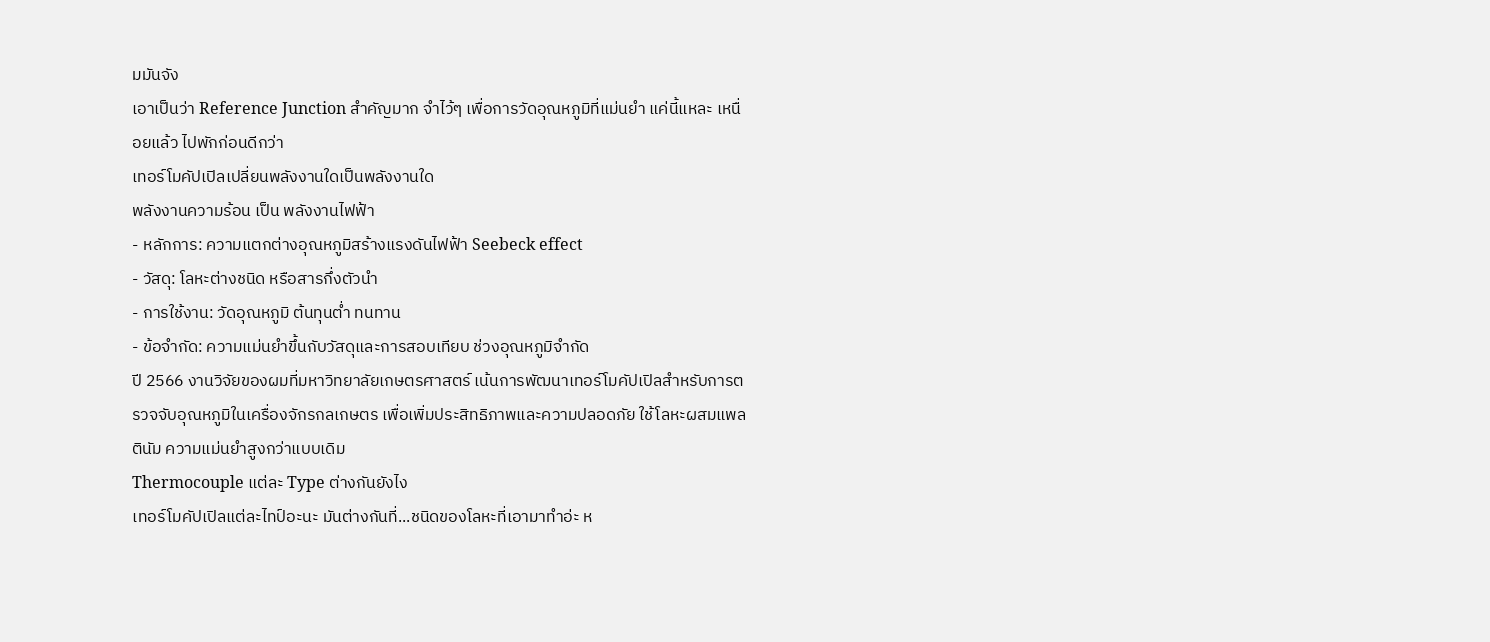มมันจัง
เอาเป็นว่า Reference Junction สำคัญมาก จำไว้ๆ เพื่อการวัดอุณหภูมิที่แม่นยำ แค่นี้แหละ เหนื่อยแล้ว ไปพักก่อนดีกว่า
เทอร์โมคัปเปิลเปลี่ยนพลังงานใดเป็นพลังงานใด
พลังงานความร้อน เป็น พลังงานไฟฟ้า
- หลักการ: ความแตกต่างอุณหภูมิสร้างแรงดันไฟฟ้า Seebeck effect
- วัสดุ: โลหะต่างชนิด หรือสารกึ่งตัวนำ
- การใช้งาน: วัดอุณหภูมิ ต้นทุนต่ำ ทนทาน
- ข้อจำกัด: ความแม่นยำขึ้นกับวัสดุและการสอบเทียบ ช่วงอุณหภูมิจำกัด
ปี 2566 งานวิจัยของผมที่มหาวิทยาลัยเกษตรศาสตร์ เน้นการพัฒนาเทอร์โมคัปเปิลสำหรับการตรวจจับอุณหภูมิในเครื่องจักรกลเกษตร เพื่อเพิ่มประสิทธิภาพและความปลอดภัย ใช้โลหะผสมแพลตินัม ความแม่นยำสูงกว่าแบบเดิม
Thermocouple แต่ละ Type ต่างกันยังไง
เทอร์โมคัปเปิลแต่ละไทป์อะนะ มันต่างกันที่...ชนิดของโลหะที่เอามาทำอ่ะ ห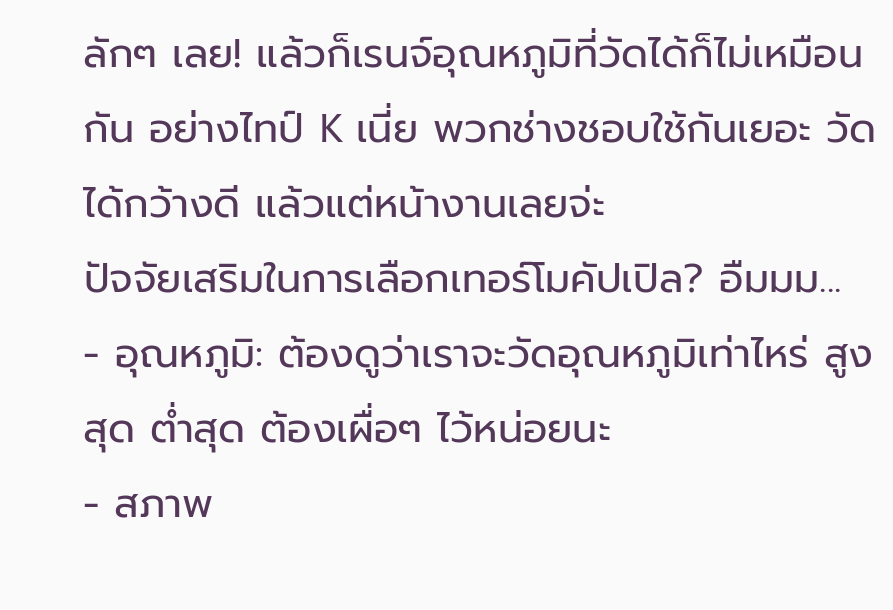ลักๆ เลย! แล้วก็เรนจ์อุณหภูมิที่วัดได้ก็ไม่เหมือนกัน อย่างไทป์ K เนี่ย พวกช่างชอบใช้กันเยอะ วัดได้กว้างดี แล้วแต่หน้างานเลยจ่ะ
ปัจจัยเสริมในการเลือกเทอร์โมคัปเปิล? อืมมม...
- อุณหภูมิ: ต้องดูว่าเราจะวัดอุณหภูมิเท่าไหร่ สูงสุด ต่ำสุด ต้องเผื่อๆ ไว้หน่อยนะ
- สภาพ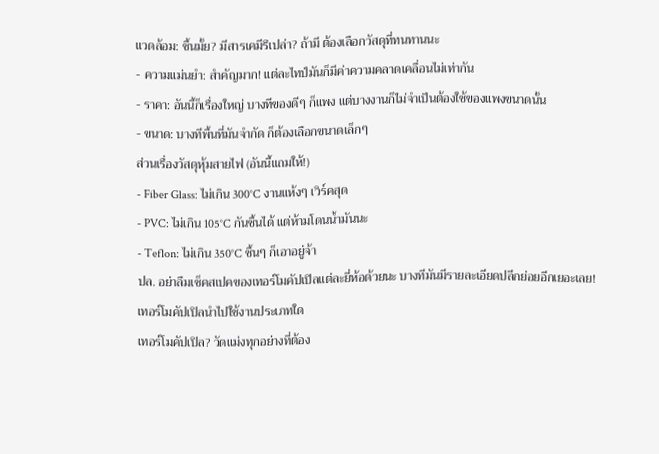แวดล้อม: ชื้นมั้ย? มีสารเคมีรึเปล่า? ถ้ามี ต้องเลือกวัสดุที่ทนทานนะ
- ความแม่นยำ: สำคัญมาก! แต่ละไทป์มันก็มีค่าความคลาดเคลื่อนไม่เท่ากัน
- ราคา: อันนี้ก็เรื่องใหญ่ บางทีของดีๆ ก็แพง แต่บางงานก็ไม่จำเป็นต้องใช้ของแพงขนาดนั้น
- ขนาด: บางทีพื้นที่มันจำกัด ก็ต้องเลือกขนาดเล็กๆ
ส่วนเรื่องวัสดุหุ้มสายไฟ (อันนี้แถมให้!)
- Fiber Glass: ไม่เกิน 300°C งานแห้งๆ เวิร์คสุด
- PVC: ไม่เกิน 105°C กันชื้นได้ แต่ห้ามโดนน้ำมันนะ
- Teflon: ไม่เกิน 350°C ชื้นๆ ก็เอาอยู่จ้า
ปล. อย่าลืมเช็คสเปคของเทอร์โมคัปเปิลแต่ละยี่ห้อด้วยนะ บางทีมันมีรายละเอียดปลีกย่อยอีกเยอะเลย!
เทอร์โมคัปเปิลนำไปใช้งานประเภทใด
เทอร์โมคัปเปิล? วัดแม่งทุกอย่างที่ต้อง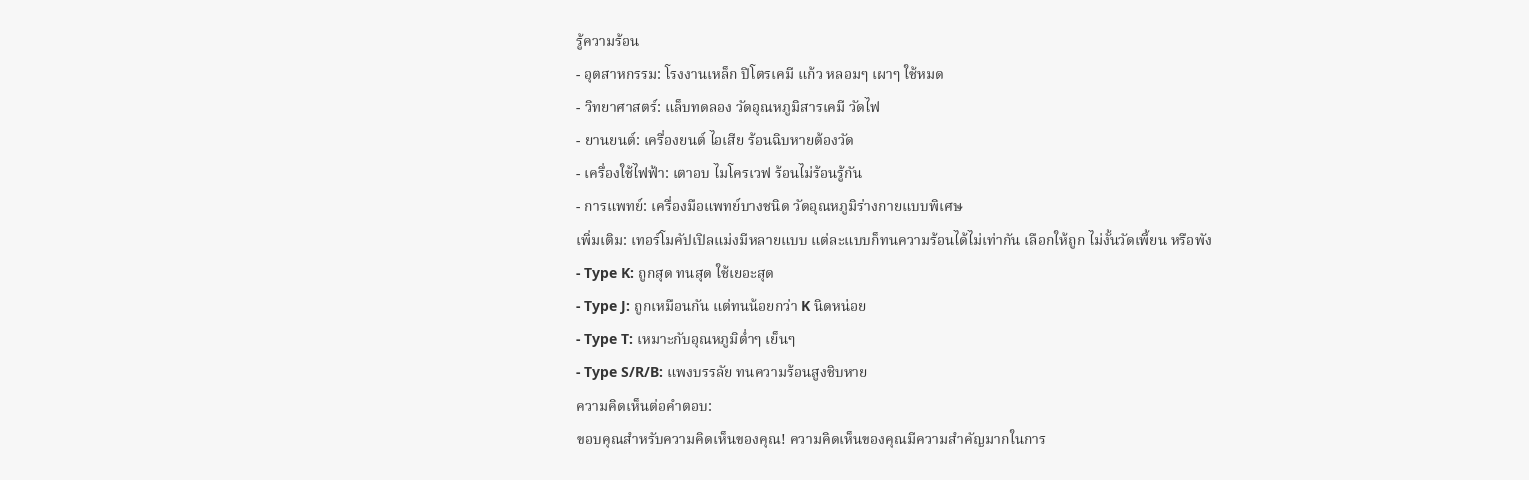รู้ความร้อน
- อุตสาหกรรม: โรงงานเหล็ก ปิโตรเคมี แก้ว หลอมๆ เผาๆ ใช้หมด
- วิทยาศาสตร์: แล็บทดลอง วัดอุณหภูมิสารเคมี วัดไฟ
- ยานยนต์: เครื่องยนต์ ไอเสีย ร้อนฉิบหายต้องวัด
- เครื่องใช้ไฟฟ้า: เตาอบ ไมโครเวฟ ร้อนไม่ร้อนรู้กัน
- การแพทย์: เครื่องมือแพทย์บางชนิด วัดอุณหภูมิร่างกายแบบพิเศษ
เพิ่มเติม: เทอร์โมคัปเปิลแม่งมีหลายแบบ แต่ละแบบก็ทนความร้อนได้ไม่เท่ากัน เลือกให้ถูก ไม่งั้นวัดเพี้ยน หรือพัง
- Type K: ถูกสุด ทนสุด ใช้เยอะสุด
- Type J: ถูกเหมือนกัน แต่ทนน้อยกว่า K นิดหน่อย
- Type T: เหมาะกับอุณหภูมิต่ำๆ เย็นๆ
- Type S/R/B: แพงบรรลัย ทนความร้อนสูงชิบหาย
ความคิดเห็นต่อคำตอบ:
ขอบคุณสำหรับความคิดเห็นของคุณ! ความคิดเห็นของคุณมีความสำคัญมากในการ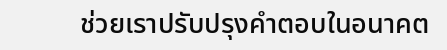ช่วยเราปรับปรุงคำตอบในอนาคต